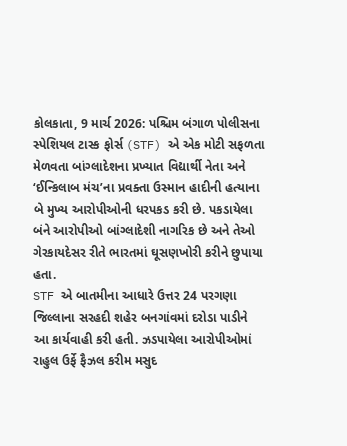કોલકાતા, 9 માર્ચ 2026: પશ્ચિમ બંગાળ પોલીસના સ્પેશિયલ ટાસ્ક ફોર્સ (STF) એ એક મોટી સફળતા મેળવતા બાંગ્લાદેશના પ્રખ્યાત વિદ્યાર્થી નેતા અને ‘ઈન્કિલાબ મંચ’ના પ્રવક્તા ઉસ્માન હાદીની હત્યાના બે મુખ્ય આરોપીઓની ધરપકડ કરી છે. પકડાયેલા બંને આરોપીઓ બાંગ્લાદેશી નાગરિક છે અને તેઓ ગેરકાયદેસર રીતે ભારતમાં ઘૂસણખોરી કરીને છુપાયા હતા.
STF એ બાતમીના આધારે ઉત્તર 24 પરગણા જિલ્લાના સરહદી શહેર બનગાંવમાં દરોડા પાડીને આ કાર્યવાહી કરી હતી. ઝડપાયેલા આરોપીઓમાં રાહુલ ઉર્ફે ફૈઝલ કરીમ મસુદ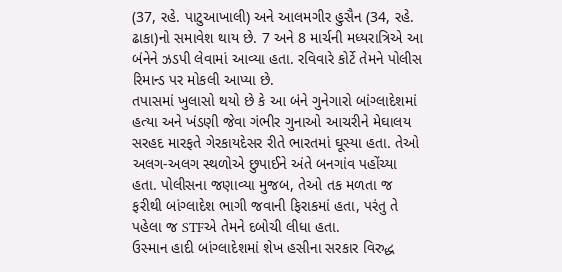(37, રહે. પાટુઆખાલી) અને આલમગીર હુસૈન (34, રહે. ઢાકા)નો સમાવેશ થાય છે. 7 અને 8 માર્ચની મધ્યરાત્રિએ આ બંનેને ઝડપી લેવામાં આવ્યા હતા. રવિવારે કોર્ટે તેમને પોલીસ રિમાન્ડ પર મોકલી આપ્યા છે.
તપાસમાં ખુલાસો થયો છે કે આ બંને ગુનેગારો બાંગ્લાદેશમાં હત્યા અને ખંડણી જેવા ગંભીર ગુનાઓ આચરીને મેઘાલય સરહદ મારફતે ગેરકાયદેસર રીતે ભારતમાં ઘૂસ્યા હતા. તેઓ અલગ-અલગ સ્થળોએ છુપાઈને અંતે બનગાંવ પહોંચ્યા હતા. પોલીસના જણાવ્યા મુજબ, તેઓ તક મળતા જ ફરીથી બાંગ્લાદેશ ભાગી જવાની ફિરાકમાં હતા, પરંતુ તે પહેલા જ STFએ તેમને દબોચી લીધા હતા.
ઉસ્માન હાદી બાંગ્લાદેશમાં શેખ હસીના સરકાર વિરુદ્ધ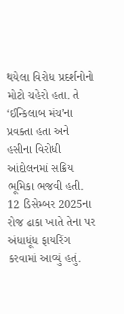થયેલા વિરોધ પ્રદર્શનોનો મોટો ચહેરો હતા. તે ‘ઈન્કિલાબ મંચ’ના પ્રવક્તા હતા અને હસીના વિરોધી આંદોલનમાં સક્રિય ભૂમિકા ભજવી હતી. 12 ડિસેમ્બર 2025ના રોજ ઢાકા ખાતે તેના પર અંધાધૂંધ ફાયરિંગ કરવામાં આવ્યું હતું.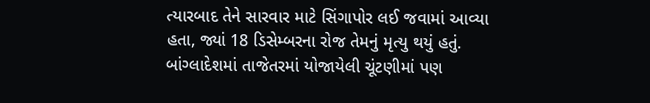ત્યારબાદ તેને સારવાર માટે સિંગાપોર લઈ જવામાં આવ્યા હતા, જ્યાં 18 ડિસેમ્બરના રોજ તેમનું મૃત્યુ થયું હતું.
બાંગ્લાદેશમાં તાજેતરમાં યોજાયેલી ચૂંટણીમાં પણ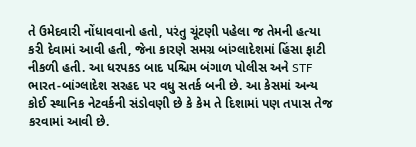તે ઉમેદવારી નોંધાવવાનો હતો, પરંતુ ચૂંટણી પહેલા જ તેમની હત્યા કરી દેવામાં આવી હતી, જેના કારણે સમગ્ર બાંગ્લાદેશમાં હિંસા ફાટી નીકળી હતી. આ ધરપકડ બાદ પશ્ચિમ બંગાળ પોલીસ અને STF ભારત-બાંગ્લાદેશ સરહદ પર વધુ સતર્ક બની છે. આ કેસમાં અન્ય કોઈ સ્થાનિક નેટવર્કની સંડોવણી છે કે કેમ તે દિશામાં પણ તપાસ તેજ કરવામાં આવી છે.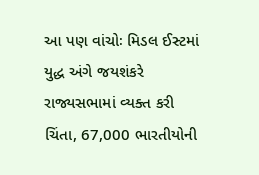આ પણ વાંચોઃ મિડલ ઈસ્ટમાં યુદ્ધ અંગે જયશંકરે રાજ્યસભામાં વ્યક્ત કરી ચિંતા, 67,000 ભારતીયોની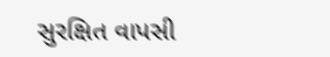સુરક્ષિત વાપસી